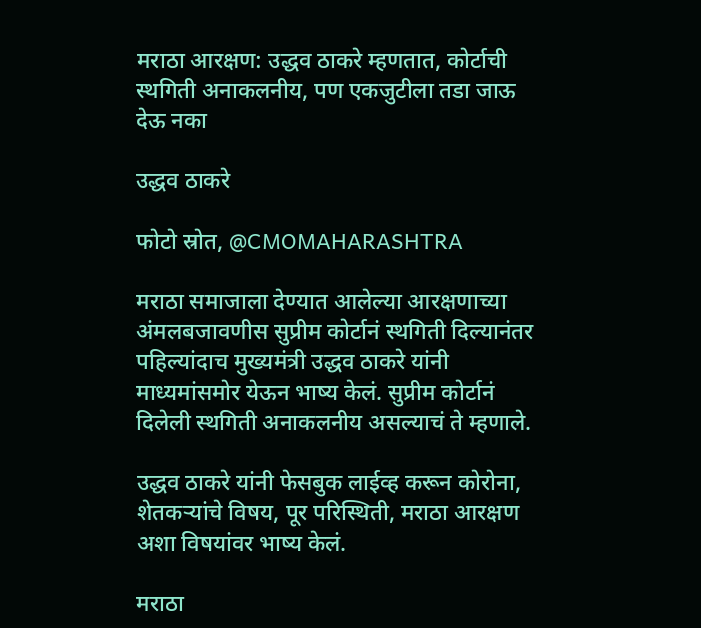मराठा आरक्षण: उद्धव ठाकरे म्हणतात, कोर्टाची स्थगिती अनाकलनीय, पण एकजुटीला तडा जाऊ देऊ नका

उद्धव ठाकरे

फोटो स्रोत, @CMOMAHARASHTRA

मराठा समाजाला देण्यात आलेल्या आरक्षणाच्या अंमलबजावणीस सुप्रीम कोर्टानं स्थगिती दिल्यानंतर पहिल्यांदाच मुख्यमंत्री उद्धव ठाकरे यांनी माध्यमांसमोर येऊन भाष्य केलं. सुप्रीम कोर्टानं दिलेली स्थगिती अनाकलनीय असल्याचं ते म्हणाले.

उद्धव ठाकरे यांनी फेसबुक लाईव्ह करून कोरोना, शेतकऱ्यांचे विषय, पूर परिस्थिती, मराठा आरक्षण अशा विषयांवर भाष्य केलं.

मराठा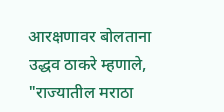आरक्षणावर बोलताना उद्धव ठाकरे म्हणाले, "राज्यातील मराठा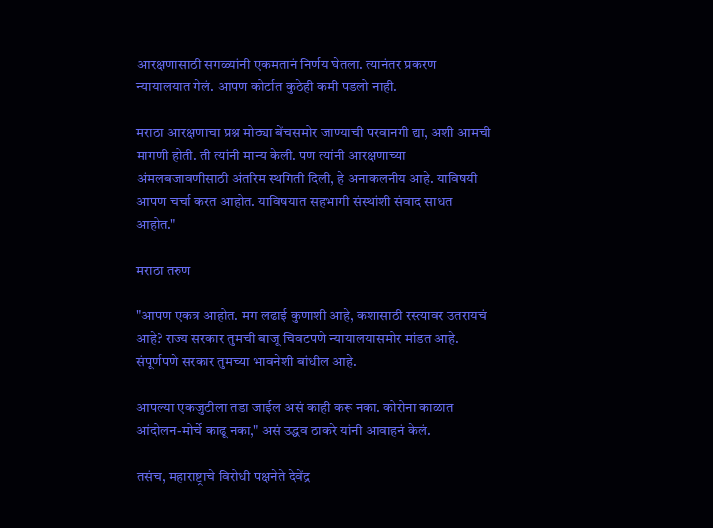आरक्षणासाठी सगळ्यांनी एकमतानं निर्णय घेतला. त्यानंतर प्रकरण न्यायालयात गेलं. आपण कोर्टात कुठेही कमी पडलो नाही.

मराठा आरक्षणाचा प्रश्न मोठ्या बेंचसमोर जाण्याची परवानगी द्या, अशी आमची मागणी होती. ती त्यांनी मान्य केली. पण त्यांनी आरक्षणाच्या अंमलबजावणीसाठी अंतरिम स्थगिती दिली, हे अनाकलनीय आहे. याविषयी आपण चर्चा करत आहोत. याविषयात सहभागी संस्थांशी संवाद साधत आहोत."

मराठा तरुण

"आपण एकत्र आहोत. मग लढाई कुणाशी आहे, कशासाठी रस्त्यावर उतरायचं आहे? राज्य सरकार तुमची बाजू चिवटपणे न्यायालयासमोर मांडत आहे. संपूर्णपणे सरकार तुमच्या भावनेशी बांधील आहे.

आपल्या एकजुटीला तडा जाईल असं काही करू नका. कोरोना काळात आंदोलन-मोर्चे काढू नका," असं उद्धव ठाकरे यांनी आवाहनं केलं.

तसंच, महाराष्ट्राचे विरोधी पक्षनेते देवेंद्र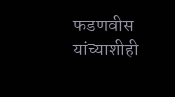फडणवीस यांच्याशीही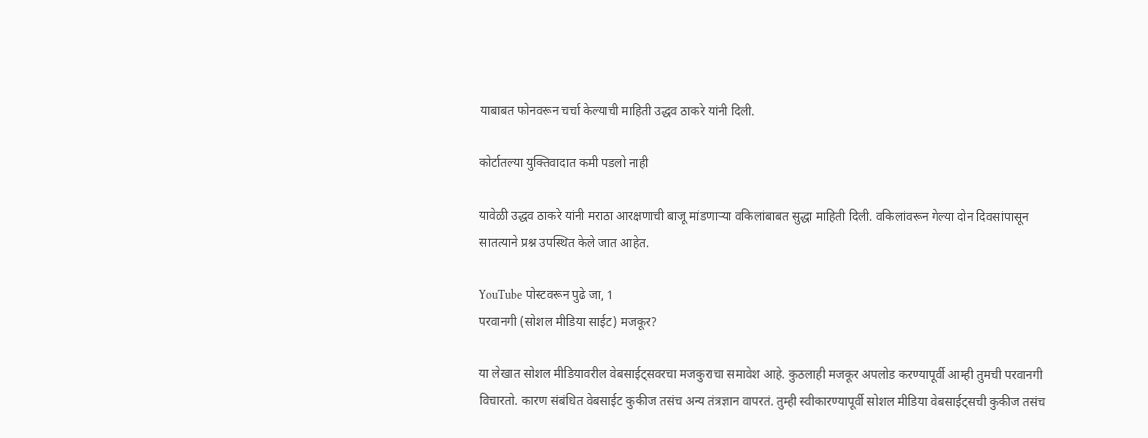याबाबत फोनवरून चर्चा केल्याची माहिती उद्धव ठाकरे यांनी दिली.

कोर्टातल्या युक्तिवादात कमी पडलो नाही

यावेळी उद्धव ठाकरे यांनी मराठा आरक्षणाची बाजू मांडणाऱ्या वकिलांबाबत सुद्धा माहिती दिली. वकिलांवरून गेल्या दोन दिवसांपासून सातत्याने प्रश्न उपस्थित केले जात आहेत.

YouTube पोस्टवरून पुढे जा, 1
परवानगी (सोशल मीडिया साईट) मजकूर?

या लेखात सोशल मीडियावरील वेबसाईट्सवरचा मजकुराचा समावेश आहे. कुठलाही मजकूर अपलोड करण्यापूर्वी आम्ही तुमची परवानगी विचारतो. कारण संबंधित वेबसाईट कुकीज तसंच अन्य तंत्रज्ञान वापरतं. तुम्ही स्वीकारण्यापूर्वी सोशल मीडिया वेबसाईट्सची कुकीज तसंच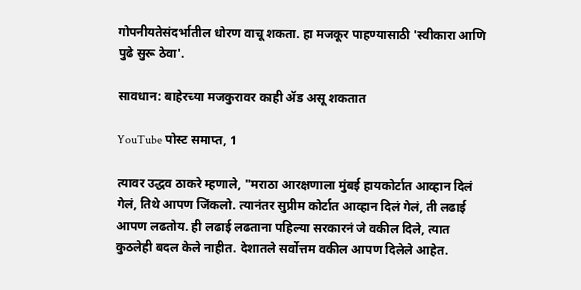गोपनीयतेसंदर्भातील धोरण वाचू शकता. हा मजकूर पाहण्यासाठी 'स्वीकारा आणि पुढे सुरू ठेवा'.

सावधान: बाहेरच्या मजकुरावर काही ॲड असू शकतात

YouTube पोस्ट समाप्त, 1

त्यावर उद्धव ठाकरे म्हणाले, "मराठा आरक्षणाला मुंबई हायकोर्टात आव्हान दिलं गेलं, तिथे आपण जिंकलो. त्यानंतर सुप्रीम कोर्टात आव्हान दिलं गेलं, ती लढाई आपण लढतोय. ही लढाई लढताना पहिल्या सरकारनं जे वकील दिले, त्यात कुठलेही बदल केले नाहीत. देशातले सर्वोत्तम वकील आपण दिलेले आहेत.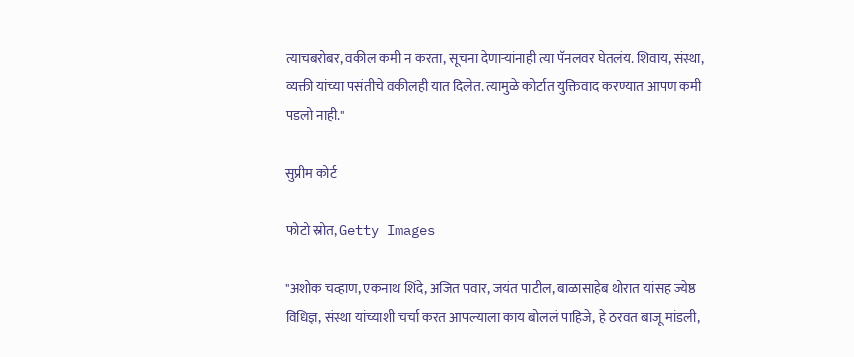त्याचबरोबर, वकील कमी न करता, सूचना देणाऱ्यांनाही त्या पॅनलवर घेतलंय. शिवाय, संस्था, व्यक्ती यांच्या पसंतीचे वकीलही यात दिलेत. त्यामुळे कोर्टात युक्तिवाद करण्यात आपण कमी पडलो नाही."

सुप्रीम कोर्ट

फोटो स्रोत, Getty Images

"अशोक चव्हाण, एकनाथ शिंदे, अजित पवार, जयंत पाटील, बाळासाहेब थोरात यांसह ज्येष्ठ विधिज्ञ, संस्था यांच्याशी चर्चा करत आपल्याला काय बोललं पाहिजे, हे ठरवत बाजू मांडली,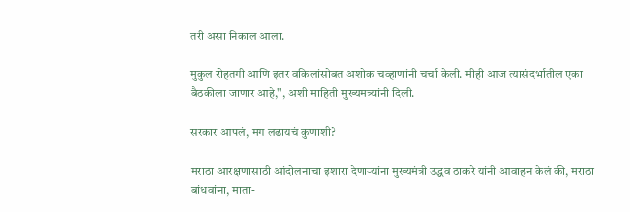तरी असा निकाल आला.

मुकुल रोहतगी आणि इतर वकिलांसोबत अशोक चव्हाणांनी चर्चा केली. मीही आज त्यासंदर्भातील एका बैठकीला जाणार आहे,", अशी माहिती मुख्यमत्र्यांनी दिली.

सरकार आपलं, मग लढायचं कुणाशी?

मराठा आरक्षणासाठी आंदोलनाचा इशारा देणाऱ्यांना मुख्यमंत्री उद्धव ठाकरे यांनी आवाहन केलं की, मराठा बांधवांना, माता-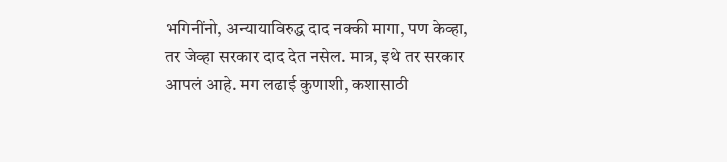भगिनींनो, अन्यायाविरुद्ध दाद नक्की मागा, पण केव्हा, तर जेव्हा सरकार दाद देत नसेल. मात्र, इथे तर सरकार आपलं आहे. मग लढाई कुणाशी, कशासाठी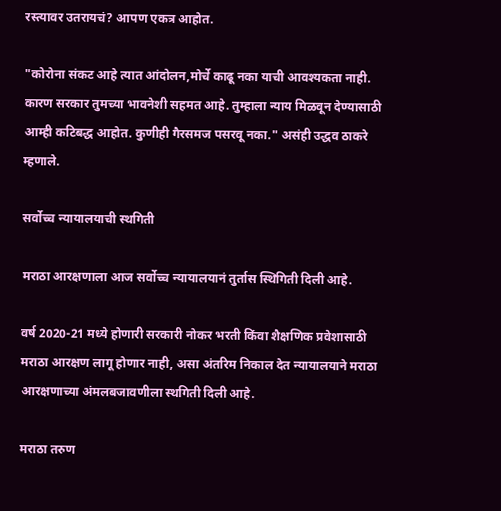रस्त्यावर उतरायचं? आपण एकत्र आहोत.

"कोरोना संकट आहे त्यात आंदोलन,मोर्चे काढू नका याची आवश्यकता नाही. कारण सरकार तुमच्या भावनेशी सहमत आहे. तुम्हाला न्याय मिळवून देण्यासाठी आम्ही कटिबद्ध आहोत. कुणीही गैरसमज पसरवू नका." असंही उद्धव ठाकरे म्हणाले.

सर्वोच्च न्यायालयाची स्थगिती

मराठा आरक्षणाला आज सर्वोच्च न्यायालयानं तुर्तास स्थिगिती दिली आहे.

वर्ष 2020-21 मध्ये होणारी सरकारी नोकर भरती किंवा शैक्षणिक प्रवेशासाठी मराठा आरक्षण लागू होणार नाही, असा अंतरिम निकाल देत न्यायालयाने मराठा आरक्षणाच्या अंमलबजावणीला स्थगिती दिली आहे.

मराठा तरुण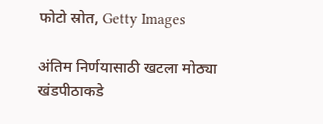फोटो स्रोत, Getty Images

अंतिम निर्णयासाठी खटला मोठ्या खंडपीठाकडे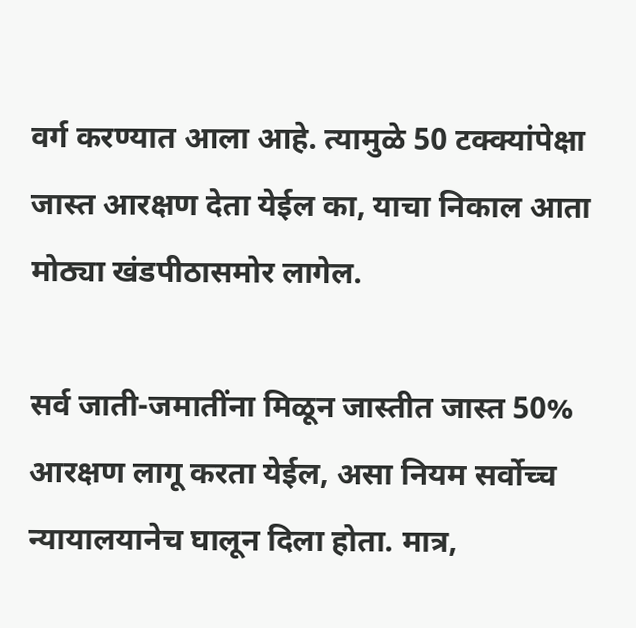वर्ग करण्यात आला आहे. त्यामुळे 50 टक्क्यांपेक्षा जास्त आरक्षण देता येईल का, याचा निकाल आता मोठ्या खंडपीठासमोर लागेल.

सर्व जाती-जमातींना मिळून जास्तीत जास्त 50% आरक्षण लागू करता येईल, असा नियम सर्वोच्च न्यायालयानेच घालून दिला होता. मात्र,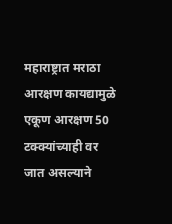महाराष्ट्रात मराठा आरक्षण कायद्यामुळे एकूण आरक्षण 50 टक्क्यांच्याही वर जात असल्याने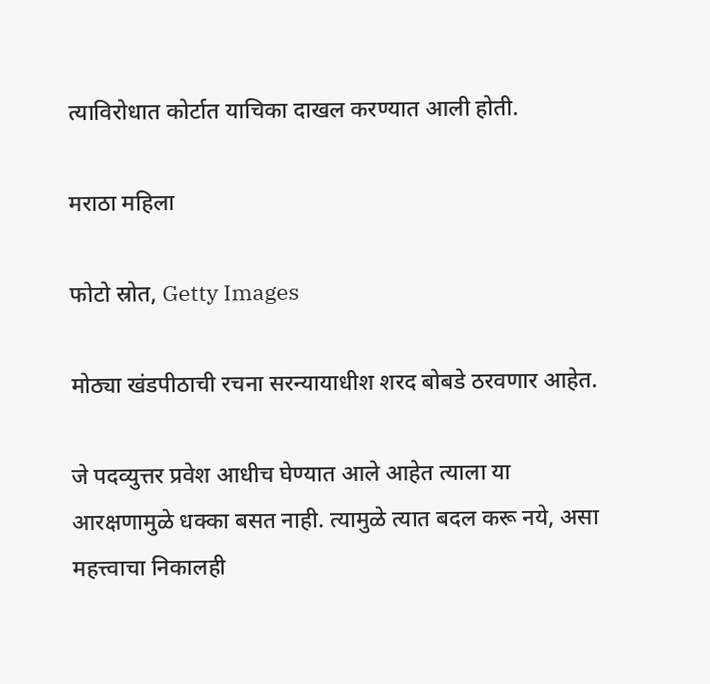त्याविरोधात कोर्टात याचिका दाखल करण्यात आली होती.

मराठा महिला

फोटो स्रोत, Getty Images

मोठ्या खंडपीठाची रचना सरन्यायाधीश शरद बोबडे ठरवणार आहेत.

जे पदव्युत्तर प्रवेश आधीच घेण्यात आले आहेत त्याला या आरक्षणामुळे धक्का बसत नाही. त्यामुळे त्यात बदल करू नये, असा महत्त्वाचा निकालही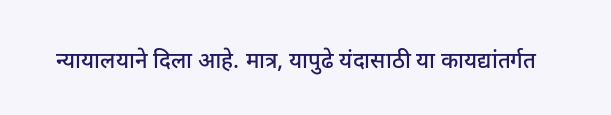न्यायालयाने दिला आहे. मात्र, यापुढे यंदासाठी या कायद्यांतर्गत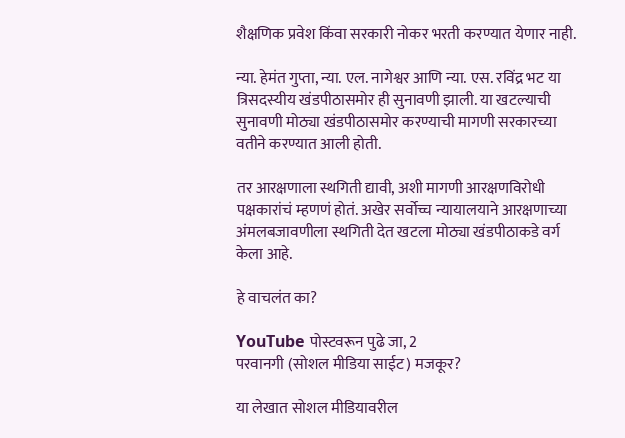शैक्षणिक प्रवेश किंवा सरकारी नोकर भरती करण्यात येणार नाही.

न्या. हेमंत गुप्ता, न्या. एल. नागेश्वर आणि न्या. एस. रविंद्र भट या त्रिसदस्यीय खंडपीठासमोर ही सुनावणी झाली. या खटल्याची सुनावणी मोठ्या खंडपीठासमोर करण्याची मागणी सरकारच्या वतीने करण्यात आली होती.

तर आरक्षणाला स्थगिती द्यावी, अशी मागणी आरक्षणविरोधी पक्षकारांचं म्हणणं होतं. अखेर सर्वोच्च न्यायालयाने आरक्षणाच्या अंमलबजावणीला स्थगिती देत खटला मोठ्या खंडपीठाकडे वर्ग केला आहे.

हे वाचलंत का?

YouTube पोस्टवरून पुढे जा, 2
परवानगी (सोशल मीडिया साईट) मजकूर?

या लेखात सोशल मीडियावरील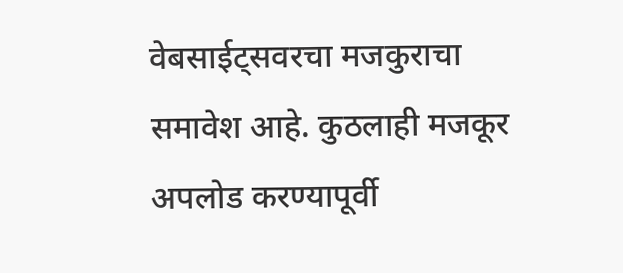वेबसाईट्सवरचा मजकुराचा समावेश आहे. कुठलाही मजकूर अपलोड करण्यापूर्वी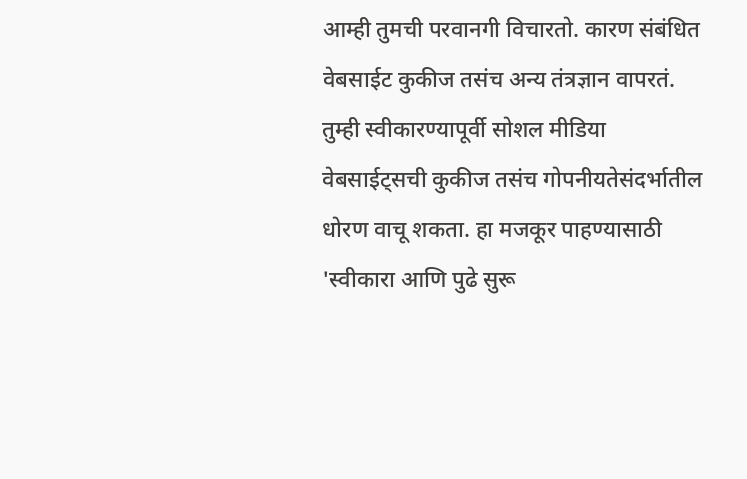आम्ही तुमची परवानगी विचारतो. कारण संबंधित वेबसाईट कुकीज तसंच अन्य तंत्रज्ञान वापरतं. तुम्ही स्वीकारण्यापूर्वी सोशल मीडिया वेबसाईट्सची कुकीज तसंच गोपनीयतेसंदर्भातील धोरण वाचू शकता. हा मजकूर पाहण्यासाठी 'स्वीकारा आणि पुढे सुरू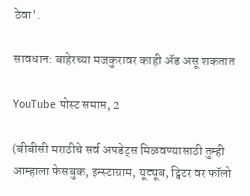ठेवा'.

सावधान: बाहेरच्या मजकुरावर काही ॲड असू शकतात

YouTube पोस्ट समाप्त, 2

(बीबीसी मराठीचे सर्व अपडेट्स मिळवण्यासाठी तुम्ही आम्हाला फेसबुक, इन्स्टाग्राम, यूट्यूब, ट्विटर वर फॉलो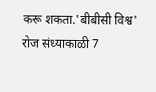करू शकता.'बीबीसी विश्व' रोज संध्याकाळी 7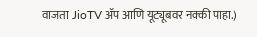वाजता JioTV ॲप आणि यूट्यूबवर नक्की पाहा.)